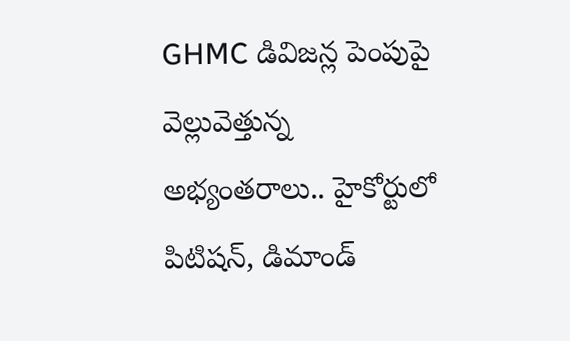GHMC డివిజన్ల పెంపుపై వెల్లువెత్తున్న అభ్యంతరాలు.. హైకోర్టులో పిటిషన్, డిమాండ్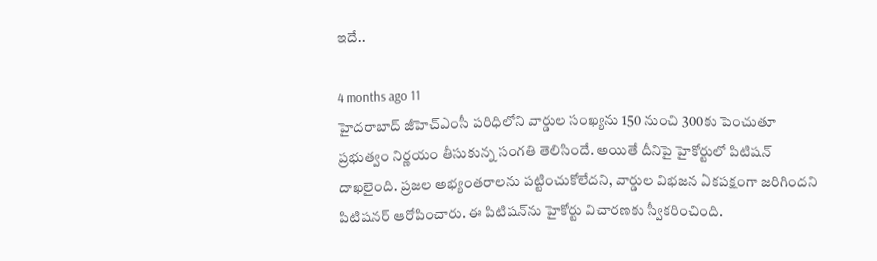ఇదే..

4 months ago 11
హైదరాబాద్‌ జీహెచ్‌ఎంసీ పరిధిలోని వార్డుల సంఖ్యను 150 నుంచి 300కు పెంచుతూ ప్రభుత్వం నిర్ణయం తీసుకున్న సంగతి తెలిసిందే. అయితే దీనిపై హైకోర్టులో పిటిషన్ దాఖలైంది. ప్రజల అభ్యంతరాలను పట్టించుకోలేదని, వార్డుల విభజన ఏకపక్షంగా జరిగిందని పిటిషనర్ ఆరోపించారు. ఈ పిటిషన్‌ను హైకోర్టు విచారణకు స్వీకరించింది.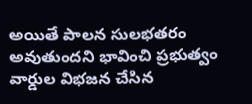అయితే పాలన సులభతరం అవుతుందని భావించి ప్రభుత్వం వార్డుల విభజన చేసిన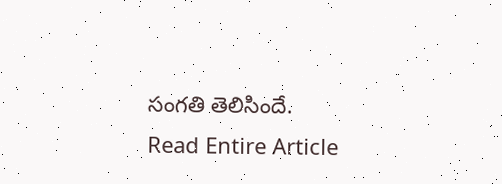సంగతి తెలిసిందే.
Read Entire Article